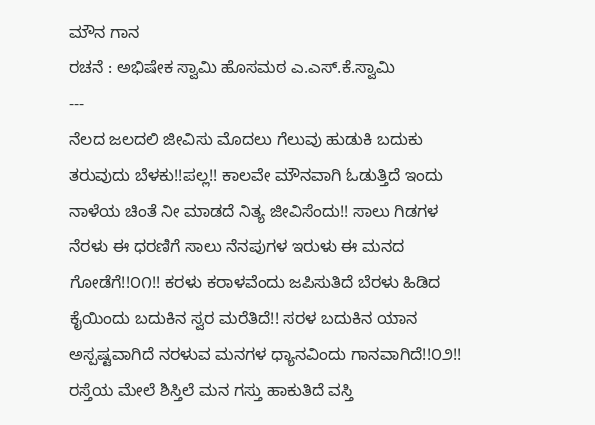ಮೌನ ಗಾನ
ರಚನೆ : ಅಭಿಷೇಕ ಸ್ವಾಮಿ ಹೊಸಮಠ ಎ.ಎಸ್.ಕೆ.ಸ್ವಾಮಿ
---
ನೆಲದ ಜಲದಲಿ ಜೀವಿಸು ಮೊದಲು ಗೆಲುವು ಹುಡುಕಿ ಬದುಕು ತರುವುದು ಬೆಳಕು!!ಪಲ್ಲ!! ಕಾಲವೇ ಮೌನವಾಗಿ ಓಡುತ್ತಿದೆ ಇಂದು ನಾಳೆಯ ಚಿಂತೆ ನೀ ಮಾಡದೆ ನಿತ್ಯ ಜೀವಿಸೆಂದು!! ಸಾಲು ಗಿಡಗಳ ನೆರಳು ಈ ಧರಣಿಗೆ ಸಾಲು ನೆನಪುಗಳ ಇರುಳು ಈ ಮನದ ಗೋಡೆಗೆ!!೦೧!! ಕರಳು ಕರಾಳವೆಂದು ಜಪಿಸುತಿದೆ ಬೆರಳು ಹಿಡಿದ ಕೈಯಿಂದು ಬದುಕಿನ ಸ್ವರ ಮರೆತಿದೆ!! ಸರಳ ಬದುಕಿನ ಯಾನ ಅಸ್ಪಷ್ಟವಾಗಿದೆ ನರಳುವ ಮನಗಳ ಧ್ಯಾನವಿಂದು ಗಾನವಾಗಿದೆ!!೦೨!! ರಸ್ತೆಯ ಮೇಲೆ ಶಿಸ್ತಿಲೆ ಮನ ಗಸ್ತು ಹಾಕುತಿದೆ ವಸ್ತಿ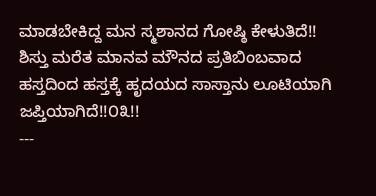ಮಾಡಬೇಕಿದ್ದ ಮನ ಸ್ಮಶಾನದ ಗೋಷ್ಠಿ ಕೇಳುತಿದೆ!! ಶಿಸ್ತು ಮರೆತ ಮಾನವ ಮೌನದ ಪ್ರತಿಬಿಂಬವಾದ ಹಸ್ತದಿಂದ ಹಸ್ತಕ್ಕೆ ಹೃದಯದ ಸಾಸ್ತಾನು ಲೂಟಿಯಾಗಿ ಜಪ್ತಿಯಾಗಿದೆ!!೦೩!!
---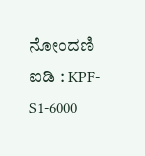ನೋಂದಣಿ ಐಡಿ : KPF-S1-6000